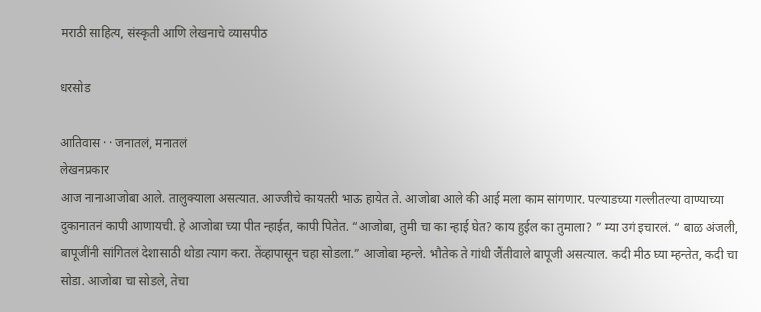मराठी साहित्य, संस्कृती आणि लेखनाचे व्यासपीठ

धरसोड

आतिवास · · जनातलं, मनातलं
लेखनप्रकार
आज नानाआजोबा आले. तालुक्याला असत्यात. आज्जीचे कायतरी भाऊ हायेत ते. आजोबा आले की आई मला काम सांगणार. पल्याडच्या गल्लीतल्या वाण्याच्या दुकानातनं कापी आणायची. हे आजोबा च्या पीत न्हाईत, कापी पितेत. “आजोबा, तुमी चा का न्हाई घेत? काय हुईल का तुमाला? ” म्या उगं इचारलं. “ बाळ अंजली, बापूजींनी सांगितलं देशासाठी थोडा त्याग करा. तेंव्हापासून चहा सोडला.” आजोबा म्हन्ले. भौतेक ते गांधी जैंतीवाले बापूजी असत्याल. कदी मीठ घ्या म्हन्तेत, कदी चा सोडा. आजोबा चा सोडले, तेचा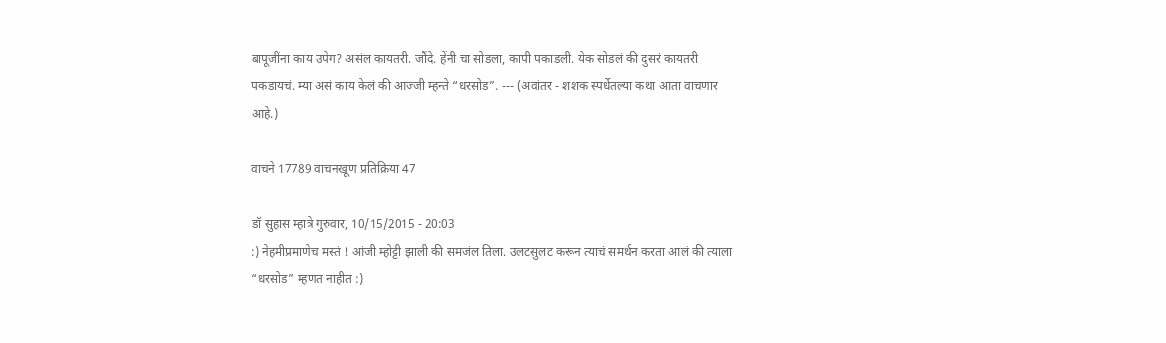बापूजींना काय उपेग? असंल कायतरी. जौंदे. हेंनी चा सोडला, कापी पकाडली. येक सोडलं की दुसरं कायतरी पकडायचं. म्या असं काय केलं की आज्जी म्हन्ते “धरसोड”. --- (अवांतर - शशक स्पर्धेतल्या कथा आता वाचणार आहे.)

वाचने 17789 वाचनखूण प्रतिक्रिया 47

डॉ सुहास म्हात्रे गुरुवार, 10/15/2015 - 20:03
:) नेहमीप्रमाणेच मस्तं ! आंजी म्होट्टी झाली की समजंल तिला. उलटसुलट करून त्याचं समर्थन करता आलं की त्याला “धरसोड” म्हणत नाहीत :)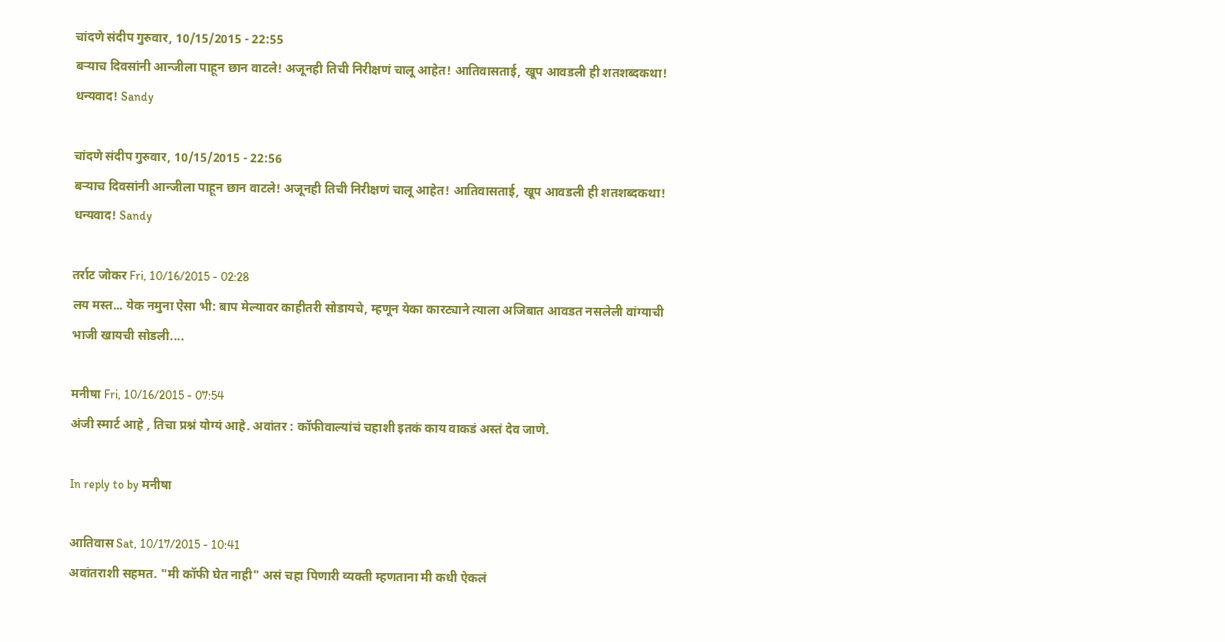चांदणे संदीप गुरुवार, 10/15/2015 - 22:55
बऱ्याच दिवसांनी आन्जीला पाहून छान वाटले! अजूनही तिची निरीक्षणं चालू आहेत! आतिवासताई, खूप आवडली ही शतशब्दकथा! धन्यवाद! Sandy

चांदणे संदीप गुरुवार, 10/15/2015 - 22:56
बऱ्याच दिवसांनी आन्जीला पाहून छान वाटले! अजूनही तिची निरीक्षणं चालू आहेत! आतिवासताई, खूप आवडली ही शतशब्दकथा! धन्यवाद! Sandy

तर्राट जोकर Fri, 10/16/2015 - 02:28
लय मस्त... येक नमुना ऐसा भी: बाप मेल्यावर काहीतरी सोडायचे, म्हणून येका कारट्याने त्याला अजिबात आवडत नसलेली वांग्याची भाजी खायची सोडली....

मनीषा Fri, 10/16/2015 - 07:54
अंजी स्मार्ट आहे , तिचा प्रश्नं योग्यं आहे. अवांतर : कॉफीवाल्यांचं चहाशी इतकं काय वाकडं अस्तं देव जाणे.

In reply to by मनीषा

आतिवास Sat, 10/17/2015 - 10:41
अवांतराशी सहमत. "मी कॉफी घेत नाही" असं चहा पिणारी व्यक्ती म्हणताना मी कधी ऐकलं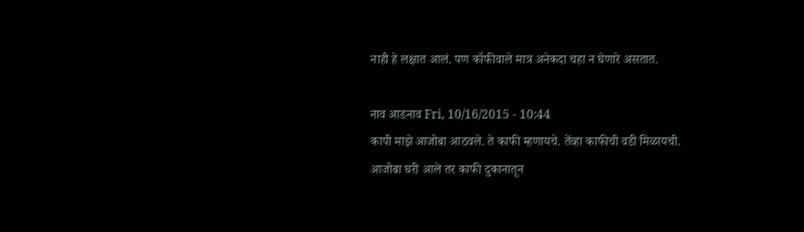नाही हे लक्षात आलं. पण कॉफीवाले मात्र अनेकदा चहा न घेणारे असतात.

नाव आडनाव Fri, 10/16/2015 - 10:44
कापी माझे आजोबा आठवले. ते काफी म्हणायचे. तेंव्हा काफीची वडी मिळायची. आजोबा घरी आले तर काफी दुकानातून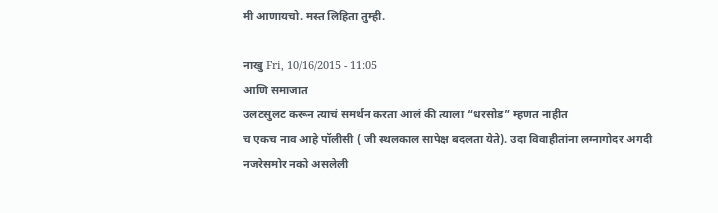मी आणायचो. मस्त लिहिता तुम्ही.

नाखु Fri, 10/16/2015 - 11:05
आणि समाजात
उलटसुलट करून त्याचं समर्थन करता आलं की त्याला “धरसोड” म्हणत नाहीत
च एकच नाव आहे पॉलीसी ( जी स्थलकाल सापेक्ष बदलता येते). उदा विवाहीतांना लग्नागोदर अगदी नजरेसमोर नको असलेली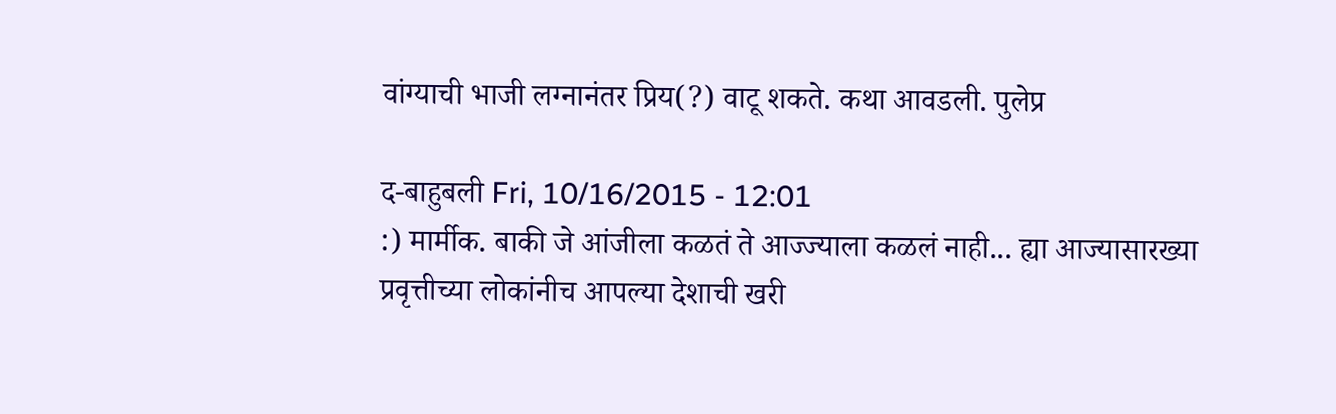वांग्याची भाजी लग्नानंतर प्रिय(?) वाटू शकते. कथा आवडली. पुलेप्र

द-बाहुबली Fri, 10/16/2015 - 12:01
:) मार्मीक. बाकी जे आंजीला कळतं ते आज्ज्याला कळलं नाही... ह्या आज्यासारख्या प्रवृत्तीच्या लोकांनीच आपल्या देशाची खरी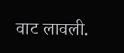वाट लावली.